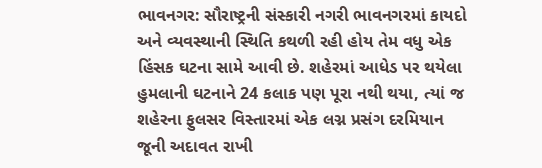ભાવનગર: સૌરાષ્ટ્રની સંસ્કારી નગરી ભાવનગરમાં કાયદો અને વ્યવસ્થાની સ્થિતિ કથળી રહી હોય તેમ વધુ એક હિંસક ઘટના સામે આવી છે. શહેરમાં આધેડ પર થયેલા હુમલાની ઘટનાને 24 કલાક પણ પૂરા નથી થયા, ત્યાં જ શહેરના ફુલસર વિસ્તારમાં એક લગ્ન પ્રસંગ દરમિયાન જૂની અદાવત રાખી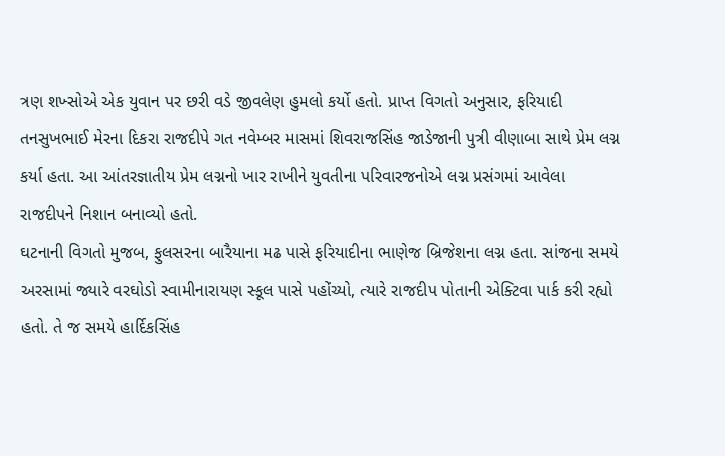ત્રણ શખ્સોએ એક યુવાન પર છરી વડે જીવલેણ હુમલો કર્યો હતો. પ્રાપ્ત વિગતો અનુસાર, ફરિયાદી તનસુખભાઈ મેરના દિકરા રાજદીપે ગત નવેમ્બર માસમાં શિવરાજસિંહ જાડેજાની પુત્રી વીણાબા સાથે પ્રેમ લગ્ન કર્યા હતા. આ આંતરજ્ઞાતીય પ્રેમ લગ્નનો ખાર રાખીને યુવતીના પરિવારજનોએ લગ્ન પ્રસંગમાં આવેલા રાજદીપને નિશાન બનાવ્યો હતો.
ઘટનાની વિગતો મુજબ, ફુલસરના બારૈયાના મઢ પાસે ફરિયાદીના ભાણેજ બ્રિજેશના લગ્ન હતા. સાંજના સમયે અરસામાં જ્યારે વરઘોડો સ્વામીનારાયણ સ્કૂલ પાસે પહોંચ્યો, ત્યારે રાજદીપ પોતાની એક્ટિવા પાર્ક કરી રહ્યો હતો. તે જ સમયે હાર્દિકસિંહ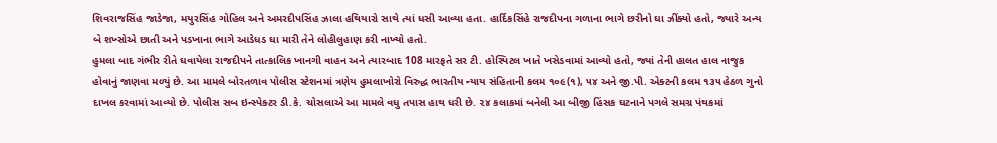શિવરાજસિંહ જાડેજા, મયુરસિંહ ગોહિલ અને અમરદીપસિંહ ઝાલા હથિયારો સાથે ત્યાં ધસી આવ્યા હતા. હાર્દિકસિંહે રાજદીપના ગળાના ભાગે છરીનો ઘા ઝીંક્યો હતો, જ્યારે અન્ય બે શખ્સોએ છાતી અને પડખાના ભાગે આડેધડ ઘા મારી તેને લોહીલુહાણ કરી નાખ્યો હતો.
હુમલા બાદ ગંભીર રીતે ઘવાયેલા રાજદીપને તાત્કાલિક ખાનગી વાહન અને ત્યારબાદ 108 મારફતે સર ટી. હોસ્પિટલ ખાતે ખસેડવામાં આવ્યો હતો, જ્યાં તેની હાલત હાલ નાજુક હોવાનું જાણવા મળ્યું છે. આ મામલે બોરતળાવ પોલીસ સ્ટેશનમાં ત્રણેય હુમલાખોરો વિરુદ્ધ ભારતીય ન્યાય સંહિતાની કલમ ૧૦૯(૧), ૫૪ અને જી.પી. એક્ટની કલમ ૧૩૫ હેઠળ ગુનો દાખલ કરવામાં આવ્યો છે. પોલીસ સબ ઇન્સ્પેક્ટર ડી.કે. ચોસલાએ આ મામલે વધુ તપાસ હાથ ધરી છે. ૨૪ કલાકમાં બનેલી આ બીજી હિંસક ઘટનાને પગલે સમગ્ર પંથકમાં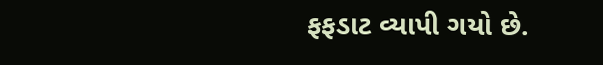ફફડાટ વ્યાપી ગયો છે.